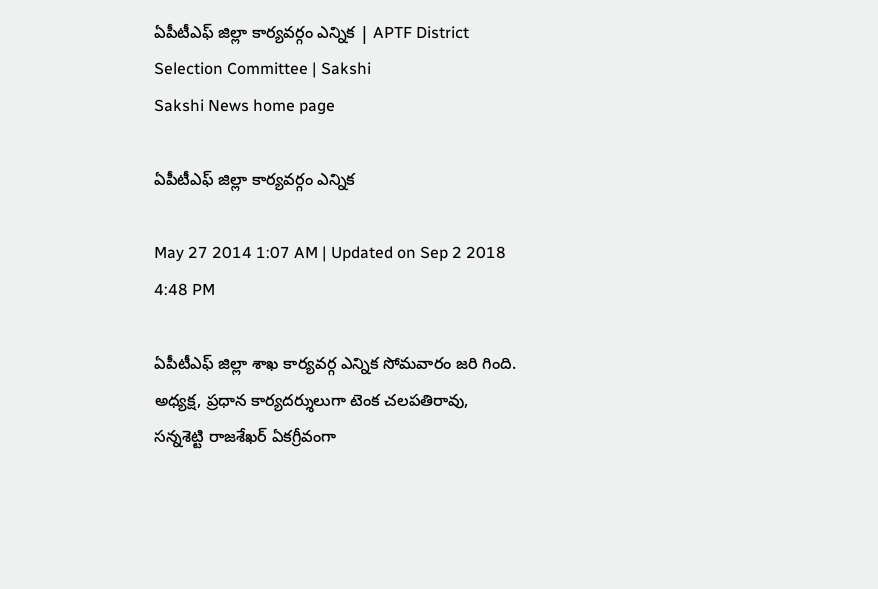ఏపీటీఎఫ్ జిల్లా కార్యవర్గం ఎన్నిక | APTF District Selection Committee | Sakshi
Sakshi News home page

ఏపీటీఎఫ్ జిల్లా కార్యవర్గం ఎన్నిక

May 27 2014 1:07 AM | Updated on Sep 2 2018 4:48 PM

ఏపీటీఎఫ్ జిల్లా శాఖ కార్యవర్గ ఎన్నిక సోమవారం జరి గింది. అధ్యక్ష, ప్రధాన కార్యదర్శులుగా టెంక చలపతిరావు, సన్నశెట్టి రాజశేఖర్ ఏకగ్రీవంగా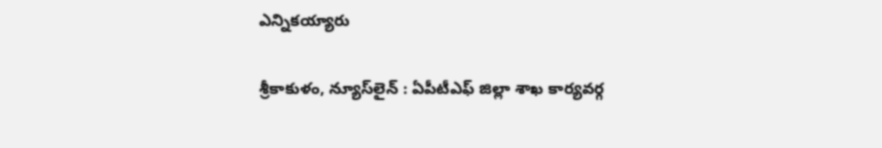ఎన్నికయ్యారు

శ్రీకాకుళం, న్యూస్‌లైన్ : ఏపీటీఎఫ్ జిల్లా శాఖ కార్యవర్గ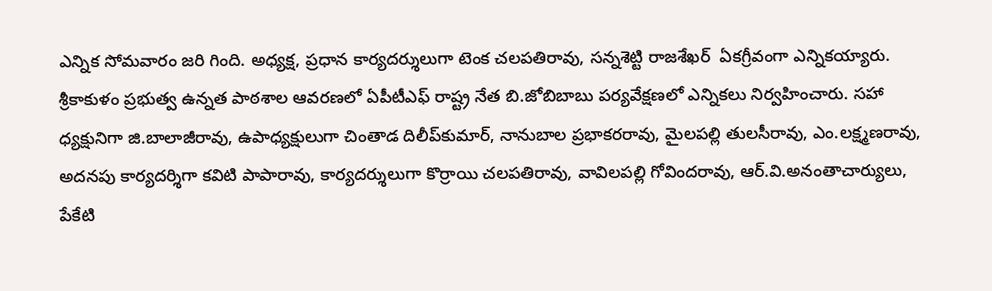ఎన్నిక సోమవారం జరి గింది. అధ్యక్ష, ప్రధాన కార్యదర్శులుగా టెంక చలపతిరావు, సన్నశెట్టి రాజశేఖర్  ఏకగ్రీవంగా ఎన్నికయ్యారు. శ్రీకాకుళం ప్రభుత్వ ఉన్నత పాఠశాల ఆవరణలో ఏపీటీఎఫ్ రాష్ట్ర నేత బి.జోబిబాబు పర్యవేక్షణలో ఎన్నికలు నిర్వహించారు. సహా ధ్యక్షునిగా జి.బాలాజీరావు, ఉపాధ్యక్షులుగా చింతాడ దిలీప్‌కుమార్, నానుబాల ప్రభాకరరావు, మైలపల్లి తులసీరావు, ఎం.లక్ష్మణరావు, అదనపు కార్యదర్శిగా కవిటి పాపారావు, కార్యదర్శులుగా కొర్రాయి చలపతిరావు, వావిలపల్లి గోవిందరావు, ఆర్.వి.అనంతాచార్యులు, పేకేటి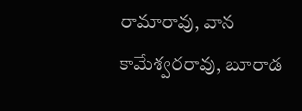రామారావు, వాన కామేశ్వరరావు, బూరాడ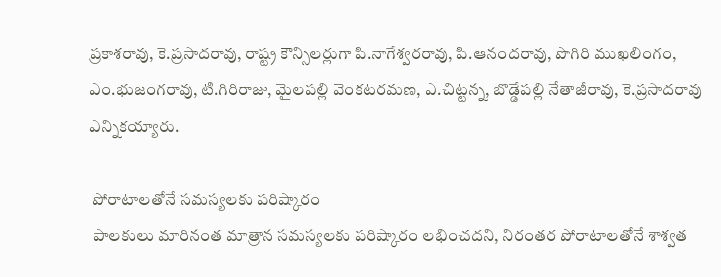ప్రకాశరావు, కె.ప్రసాదరావు, రాష్ట్ర కౌన్సిలర్లుగా పి.నాగేశ్వరరావు, పి.ఆనందరావు, పొగిరి ముఖలింగం, ఎం.భుజంగరావు, టి.గిరిరాజు, మైలపల్లి వెంకటరమణ, ఎ.చిట్టన్న, బొడ్డేపల్లి నేతాజీరావు, కె.ప్రసాదరావు ఎన్నికయ్యారు.

 పోరాటాలతోనే సమస్యలకు పరిష్కారం
 పాలకులు మారినంత మాత్రాన సమస్యలకు పరిష్కారం లభించదని, నిరంతర పోరాటాలతోనే శాశ్వత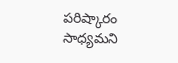పరిష్కారం సాధ్యమని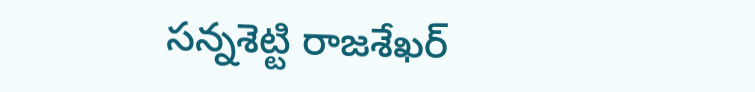సన్నశెట్టి రాజశేఖర్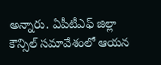అన్నారు. ఏపీటీఎఫ్ జిల్లా కౌన్సిల్ సమావేశంలో ఆయన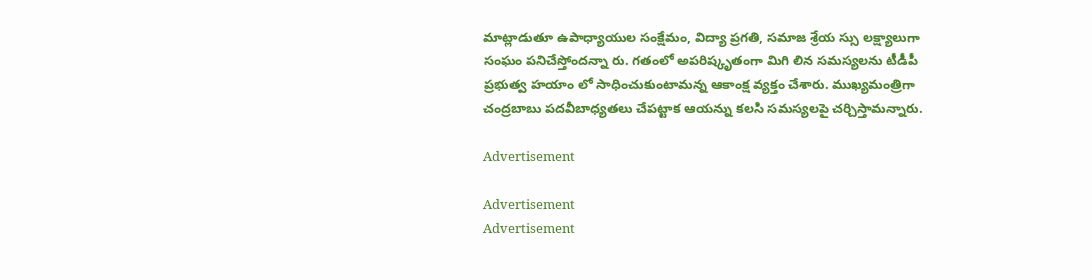మాట్లాడుతూ ఉపాధ్యాయుల సంక్షేమం, విద్యా ప్రగతి, సమాజ శ్రేయ స్సు లక్ష్యాలుగా సంఘం పనిచేస్తోందన్నా రు. గతంలో అపరిష్కృతంగా మిగి లిన సమస్యలను టీడీపీ ప్రభుత్వ హయాం లో సాధించుకుంటామన్న ఆకాంక్ష వ్యక్తం చేశారు. ముఖ్యమంత్రిగా చంద్రబాబు పదవీబాధ్యతలు చేపట్టాక ఆయన్ను కలసి సమస్యలపై చర్చిస్తామన్నారు.

Advertisement

Advertisement
Advertisement